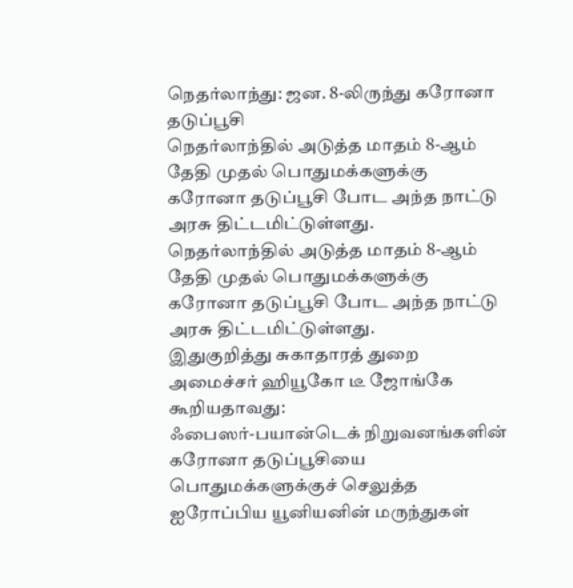நெதர்லாந்து: ஜன. 8-லிருந்து கரோனா தடுப்பூசி
நெதர்லாந்தில் அடுத்த மாதம் 8-ஆம் தேதி முதல் பொதுமக்களுக்கு கரோனா தடுப்பூசி போட அந்த நாட்டு அரசு திட்டமிட்டுள்ளது.
நெதர்லாந்தில் அடுத்த மாதம் 8-ஆம் தேதி முதல் பொதுமக்களுக்கு கரோனா தடுப்பூசி போட அந்த நாட்டு அரசு திட்டமிட்டுள்ளது.
இதுகுறித்து சுகாதாரத் துறை அமைச்சர் ஹியூகோ டீ ஜோங்கே கூறியதாவது:
ஃபைஸர்-பயான்டெக் நிறுவனங்களின் கரோனா தடுப்பூசியை பொதுமக்களுக்குச் செலுத்த ஐரோப்பிய யூனியனின் மருந்துகள்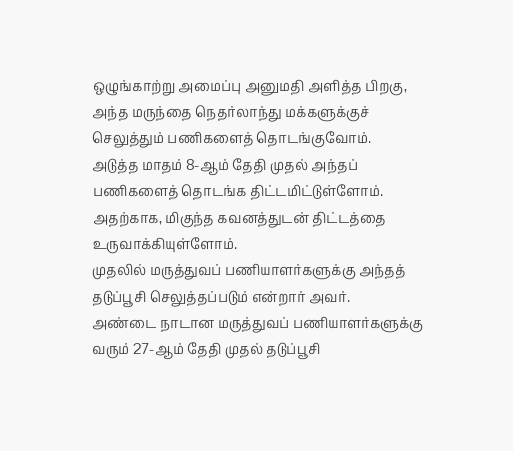ஒழுங்காற்று அமைப்பு அனுமதி அளித்த பிறகு, அந்த மருந்தை நெதர்லாந்து மக்களுக்குச் செலுத்தும் பணிகளைத் தொடங்குவோம்.
அடுத்த மாதம் 8-ஆம் தேதி முதல் அந்தப் பணிகளைத் தொடங்க திட்டமிட்டுள்ளோம். அதற்காக, மிகுந்த கவனத்துடன் திட்டத்தை உருவாக்கியுள்ளோம்.
முதலில் மருத்துவப் பணியாளர்களுக்கு அந்தத் தடுப்பூசி செலுத்தப்படும் என்றார் அவர்.
அண்டை நாடான மருத்துவப் பணியாளர்களுக்கு வரும் 27-ஆம் தேதி முதல் தடுப்பூசி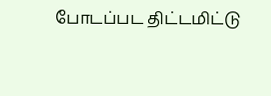போடப்பட திட்டமிட்டு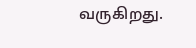வருகிறது.